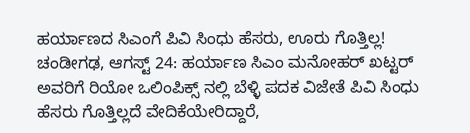ಹರ್ಯಾಣದ ಸಿಎಂಗೆ ಪಿವಿ ಸಿಂಧು ಹೆಸರು, ಊರು ಗೊತ್ತಿಲ್ಲ!
ಚಂಡೀಗಢ, ಆಗಸ್ಟ್ 24: ಹರ್ಯಾಣ ಸಿಎಂ ಮನೋಹರ್ ಖಟ್ಟರ್ ಅವರಿಗೆ ರಿಯೋ ಒಲಿಂಪಿಕ್ಸ್ ನಲ್ಲಿ ಬೆಳ್ಳಿ ಪದಕ ವಿಜೇತೆ ಪಿವಿ ಸಿಂಧು ಹೆಸರು ಗೊತ್ತಿಲ್ಲದೆ ವೇದಿಕೆಯೇರಿದ್ದಾರೆ,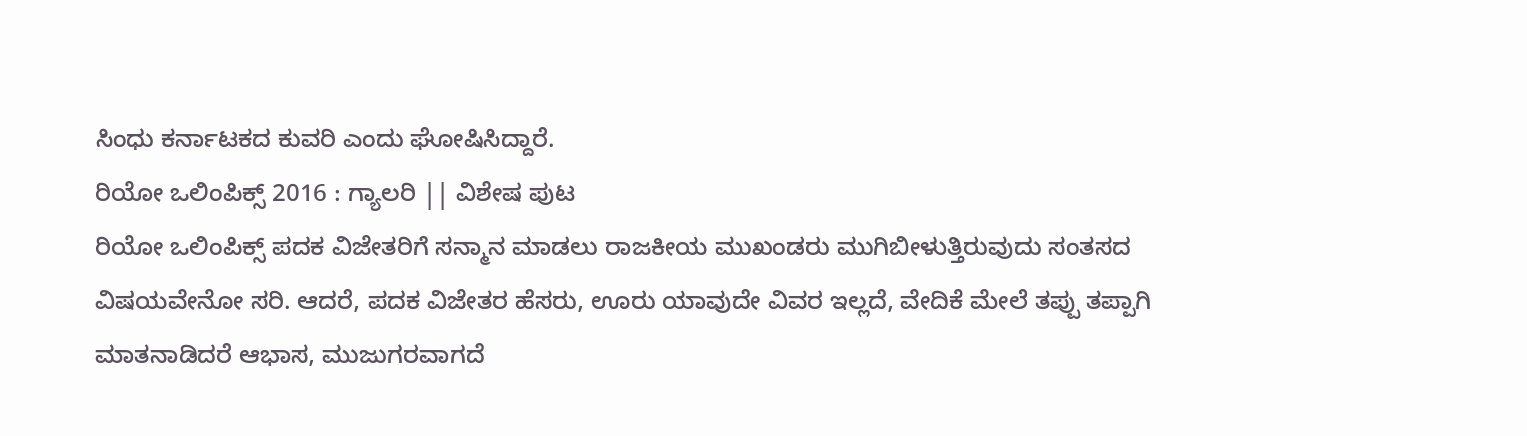ಸಿಂಧು ಕರ್ನಾಟಕದ ಕುವರಿ ಎಂದು ಘೋಷಿಸಿದ್ದಾರೆ.
ರಿಯೋ ಒಲಿಂಪಿಕ್ಸ್ 2016 : ಗ್ಯಾಲರಿ || ವಿಶೇಷ ಪುಟ
ರಿಯೋ ಒಲಿಂಪಿಕ್ಸ್ ಪದಕ ವಿಜೇತರಿಗೆ ಸನ್ಮಾನ ಮಾಡಲು ರಾಜಕೀಯ ಮುಖಂಡರು ಮುಗಿಬೀಳುತ್ತಿರುವುದು ಸಂತಸದ ವಿಷಯವೇನೋ ಸರಿ. ಆದರೆ, ಪದಕ ವಿಜೇತರ ಹೆಸರು, ಊರು ಯಾವುದೇ ವಿವರ ಇಲ್ಲದೆ, ವೇದಿಕೆ ಮೇಲೆ ತಪ್ಪು ತಪ್ಪಾಗಿ ಮಾತನಾಡಿದರೆ ಆಭಾಸ, ಮುಜುಗರವಾಗದೆ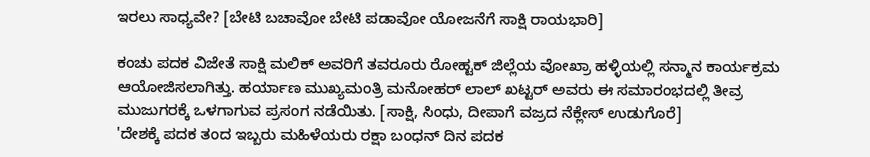ಇರಲು ಸಾಧ್ಯವೇ? [ಬೇಟಿ ಬಚಾವೋ ಬೇಟಿ ಪಡಾವೋ ಯೋಜನೆಗೆ ಸಾಕ್ಷಿ ರಾಯಭಾರಿ]

ಕಂಚು ಪದಕ ವಿಜೇತೆ ಸಾಕ್ಷಿ ಮಲಿಕ್ ಅವರಿಗೆ ತವರೂರು ರೋಹ್ಟಕ್ ಜಿಲ್ಲೆಯ ವೋಖ್ರಾ ಹಳ್ಳಿಯಲ್ಲಿ ಸನ್ಮಾನ ಕಾರ್ಯಕ್ರಮ ಆಯೋಜಿಸಲಾಗಿತ್ತು. ಹರ್ಯಾಣ ಮುಖ್ಯಮಂತ್ರಿ ಮನೋಹರ್ ಲಾಲ್ ಖಟ್ಟರ್ ಅವರು ಈ ಸಮಾರಂಭದಲ್ಲಿ ತೀವ್ರ ಮುಜುಗರಕ್ಕೆ ಒಳಗಾಗುವ ಪ್ರಸಂಗ ನಡೆಯಿತು. [ಸಾಕ್ಷಿ, ಸಿಂಧು, ದೀಪಾಗೆ ವಜ್ರದ ನೆಕ್ಲೇಸ್ ಉಡುಗೊರೆ]
'ದೇಶಕ್ಕೆ ಪದಕ ತಂದ ಇಬ್ಬರು ಮಹಿಳೆಯರು ರಕ್ಷಾ ಬಂಧನ್ ದಿನ ಪದಕ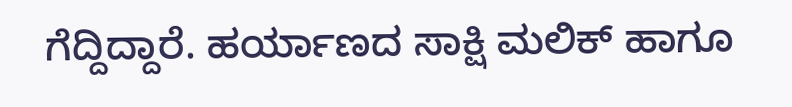ಗೆದ್ದಿದ್ದಾರೆ. ಹರ್ಯಾಣದ ಸಾಕ್ಷಿ ಮಲಿಕ್ ಹಾಗೂ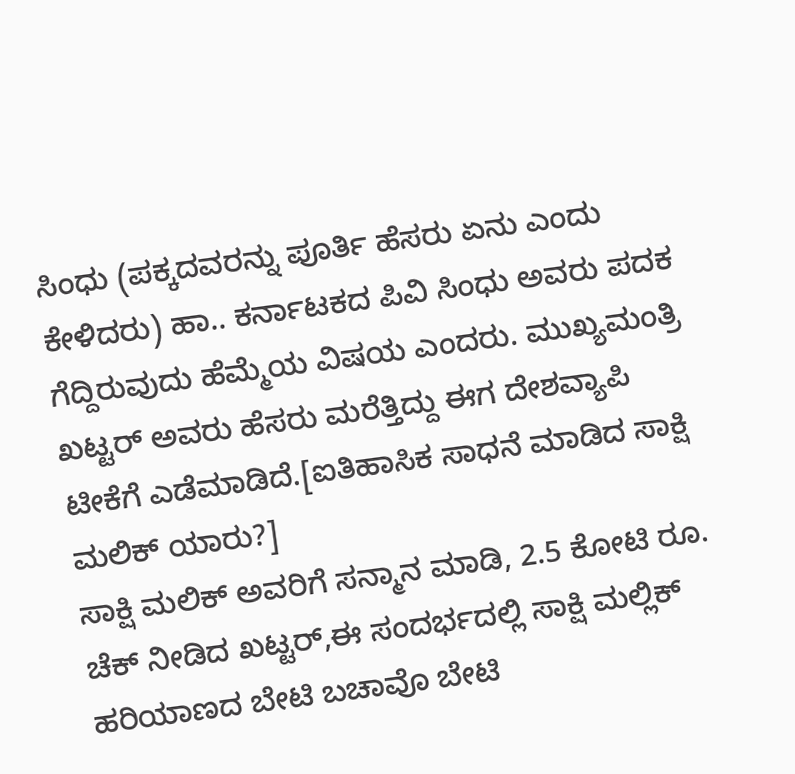ಸಿಂಧು (ಪಕ್ಕದವರನ್ನು ಪೂರ್ತಿ ಹೆಸರು ಏನು ಎಂದು ಕೇಳಿದರು) ಹಾ.. ಕರ್ನಾಟಕದ ಪಿವಿ ಸಿಂಧು ಅವರು ಪದಕ ಗೆದ್ದಿರುವುದು ಹೆಮ್ಮೆಯ ವಿಷಯ ಎಂದರು. ಮುಖ್ಯಮಂತ್ರಿ ಖಟ್ಟರ್ ಅವರು ಹೆಸರು ಮರೆತ್ತಿದ್ದು ಈಗ ದೇಶವ್ಯಾಪಿ ಟೀಕೆಗೆ ಎಡೆಮಾಡಿದೆ.[ಐತಿಹಾಸಿಕ ಸಾಧನೆ ಮಾಡಿದ ಸಾಕ್ಷಿ ಮಲಿಕ್ ಯಾರು?]
ಸಾಕ್ಷಿ ಮಲಿಕ್ ಅವರಿಗೆ ಸನ್ಮಾನ ಮಾಡಿ, 2.5 ಕೋಟಿ ರೂ. ಚೆಕ್ ನೀಡಿದ ಖಟ್ಟರ್,ಈ ಸಂದರ್ಭದಲ್ಲಿ ಸಾಕ್ಷಿ ಮಲ್ಲಿಕ್ ಹರಿಯಾಣದ ಬೇಟಿ ಬಚಾವೊ ಬೇಟಿ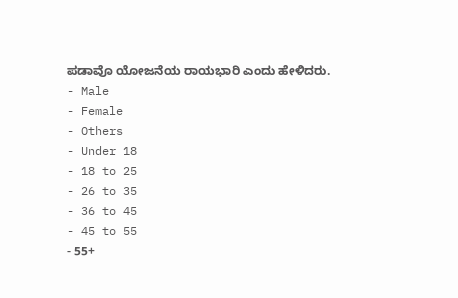ಪಡಾವೊ ಯೋಜನೆಯ ರಾಯಭಾರಿ ಎಂದು ಹೇಳಿದರು.
- Male
- Female
- Others
- Under 18
- 18 to 25
- 26 to 35
- 36 to 45
- 45 to 55
- 55+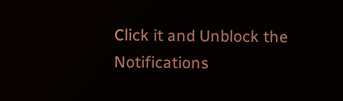Click it and Unblock the Notifications